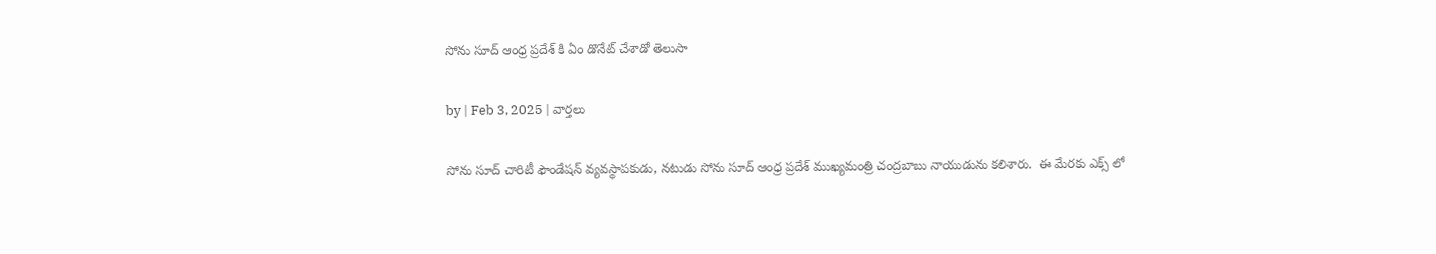సోను సూద్ ఆంధ్ర ప్రదేశ్ కి ఏం డొనేట్ చేశాడో తెలుసా

by | Feb 3, 2025 | వార్తలు

సోను సూద్ చారిటీ ఫౌండేషన్ వ్యవస్థాపకుడు, నటుడు సోను సూద్ ఆంధ్ర ప్రదేశ్ ముఖ్యమంత్రి చంద్రబాబు నాయుడును కలిశారు.  ఈ మేరకు ఎక్స్ లో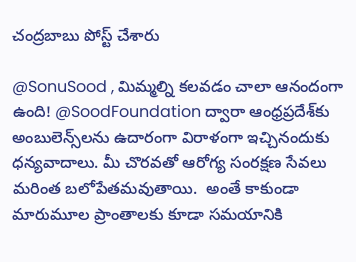చంద్రబాబు పోస్ట్ చేశారు

@SonuSood , మిమ్మల్ని కలవడం చాలా ఆనందంగా ఉంది! @SoodFoundation ద్వారా ఆంధ్రప్రదేశ్‌కు అంబులెన్స్‌లను ఉదారంగా విరాళంగా ఇచ్చినందుకు ధన్యవాదాలు. మీ చొరవతో ఆరోగ్య సంరక్షణ సేవలు మరింత బలోపేతమవుతాయి.  అంతే కాకుండా మారుమూల ప్రాంతాలకు కూడా సమయానికి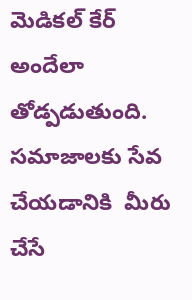మెడికల్ కేర్ అందేలా తోడ్పడుతుంది. సమాజాలకు సేవ చేయడానికి  మీరు చేసే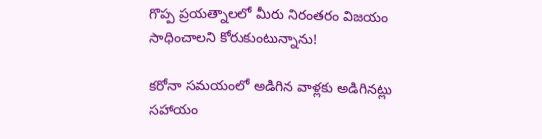గొప్ప ప్రయత్నాలలో మీరు నిరంతరం విజయం సాధించాలని కోరుకుంటున్నాను!

కరోనా సమయంలో అడిగిన వాళ్లకు అడిగినట్లు సహాయం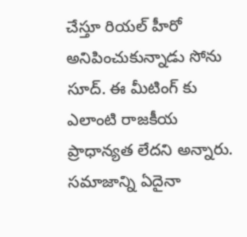చేస్తూ రియల్ హీరో అనిపించుకున్నాడు సోను సూద్. ఈ మీటింగ్ కు ఎలాంటి రాజకీయ ప్రాధాన్యత లేదని అన్నారు.  సమాజాన్ని ఏదైనా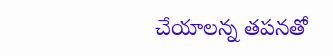చేయాలన్న తపనతో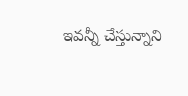ఇవన్నీ చేస్తున్నాని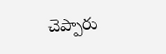చెప్పారు